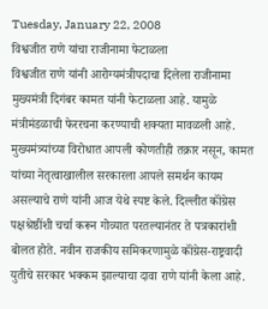Tuesday, January 22, 2008
विश्वजीत राणे यांचा राजीनामा फेटाळला
विश्वजीत राणे यांनी आरोग्यमंत्रीपदाचा दिलेला राजीनामा मुख्यमंत्री दिगंबर कामत यांनी फेटाळला आहे. यामुळे मंत्रीमंडळाची फेररचना करण्याची शक्यता मावळली आहे. मुख्यमंत्र्यांच्या विरोधात आपली कोणतीही तक्रार नसून, कामत यांच्या नेतृत्वाखालील सरकारला आपले समर्थन कायम असल्याचे राणे यांनी आज येथे स्पष्ट केले. दिल्लीत कॉंग्रेस पक्षश्रेष्ठींशी चर्चा करून गोव्यात परतल्यानंतर ते पत्रकारांशी बोलत होते. नवीन राजकीय समिकरणामुळे कॉंग्रेस-राष्ट्रवादी युतीचे सरकार भक्कम झाल्याचा दावा राणे यांनी केला आहे.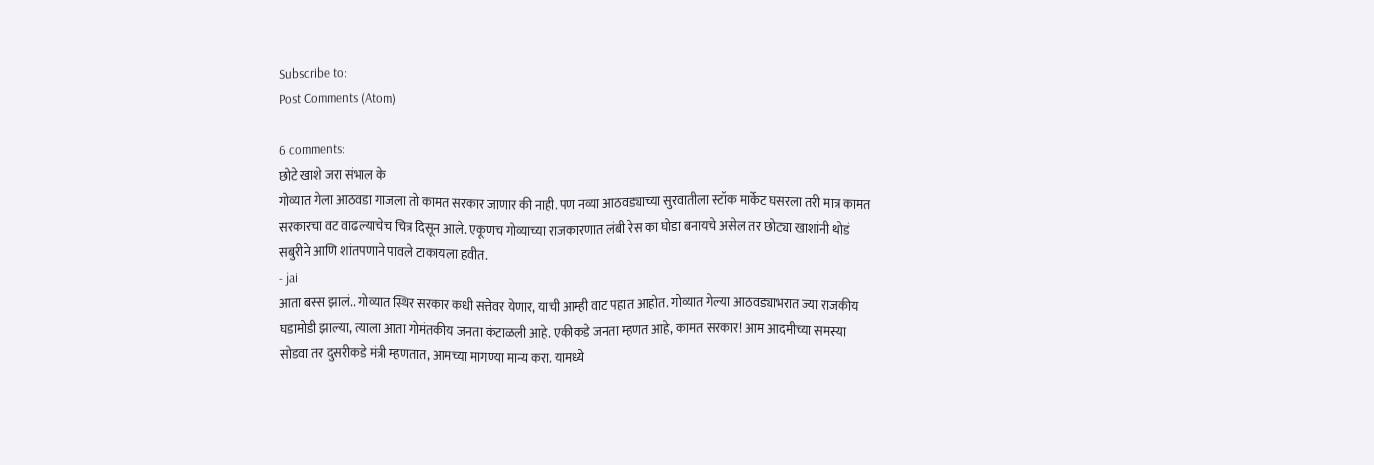Subscribe to:
Post Comments (Atom)

6 comments:
छोटे खाशे जरा संभाल के
गोव्यात गेला आठवडा गाजला तो कामत सरकार जाणार की नाही. पण नव्या आठवड्याच्या सुरवातीला स्टॉक मार्केट घसरला तरी मात्र कामत सरकारचा वट वाढल्याचेच चित्र दिसून आले. एकूणच गोव्याच्या राजकारणात लंबी रेस का घोडा बनायचे असेल तर छोट्या खाशांनी थोडं सबुरीने आणि शांतपणाने पावले टाकायला हवीत.
- jai
आता बस्स झालं.. गोव्यात स्थिर सरकार कधी सत्तेवर येणार, याची आम्ही वाट पहात आहोत. गोव्यात गेल्या आठवड्याभरात ज्या राजकीय घडामोडी झाल्या, त्याला आता गोमंतकीय जनता कंटाळली आहे. एकीकडे जनता म्हणत आहे, कामत सरकार! आम आदमीच्या समस्या सोडवा तर दुसरीकडे मंत्री म्हणतात, आमच्या मागण्या मान्य करा. यामध्ये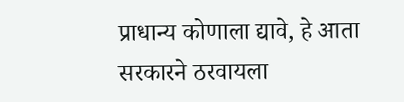प्राधान्य कोणाला द्यावे, हे आता सरकारने ठरवायला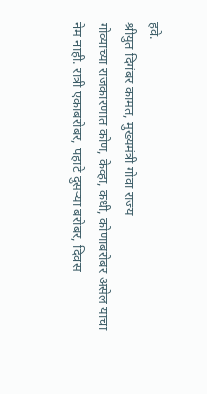हवे.
श्रीयुत दिगंबर कामत, मुख्यमंत्री गोवा राज्य
गोव्याच्या राजकारणात कोण, केव्हा, कधी, कोणाबरोबर असेल याचा नेम नाही. रात्री एकाबरोबर, पहाटे दुसऱ्या बरोबर, दिवस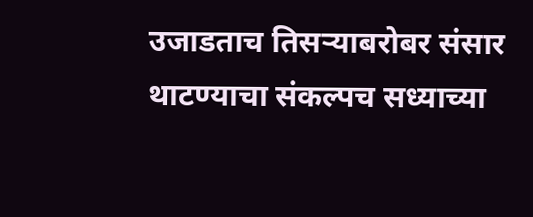उजाडताच तिसऱ्याबरोबर संसार थाटण्याचा संकल्पच सध्याच्या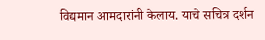विद्यमान आमदारांनी केलाय. याचे सचित्र दर्शन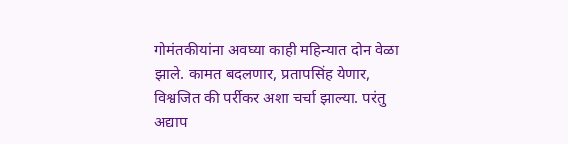गोमंतकीयांना अवघ्या काही महिन्यात दोन वेळा झाले. कामत बदलणार, प्रतापसिंह येणार, विश्वजित की पर्रीकर अशा चर्चा झाल्या. परंतु अद्याप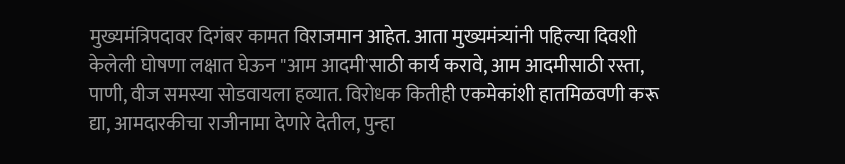मुख्यमंत्रिपदावर दिगंबर कामत विराजमान आहेत. आता मुख्यमंत्र्यांनी पहिल्या दिवशी केलेली घोषणा लक्षात घेऊन "आम आदमी'साठी कार्य करावे, आम आदमीसाठी रस्ता, पाणी, वीज समस्या सोडवायला हव्यात. विरोधक कितीही एकमेकांशी हातमिळवणी करू द्या, आमदारकीचा राजीनामा देणारे देतील, पुन्हा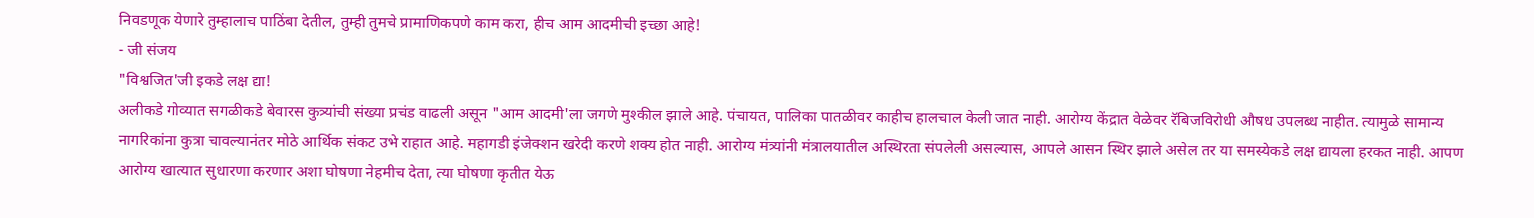निवडणूक येणारे तुम्हालाच पाठिंबा देतील, तुम्ही तुमचे प्रामाणिकपणे काम करा, हीच आम आदमीची इच्छा आहे!
- जी संजय
"विश्वजित'जी इकडे लक्ष द्या!
अलीकडे गोव्यात सगळीकडे बेवारस कुत्र्यांची संख्या प्रचंड वाढली असून "आम आदमी'ला जगणे मुश्कील झाले आहे. पंचायत, पालिका पातळीवर काहीच हालचाल केली जात नाही. आरोग्य केंद्रात वेळेवर रॅबिजविरोधी औषध उपलब्ध नाहीत. त्यामुळे सामान्य नागरिकांना कुत्रा चावल्यानंतर मोठे आर्थिक संकट उभे राहात आहे. महागडी इंजेक्शन खरेदी करणे शक्य होत नाही. आरोग्य मंत्र्यांनी मंत्रालयातील अस्थिरता संपलेली असल्यास, आपले आसन स्थिर झाले असेल तर या समस्येकडे लक्ष द्यायला हरकत नाही. आपण आरोग्य खात्यात सुधारणा करणार अशा घोषणा नेहमीच देता, त्या घोषणा कृतीत येऊ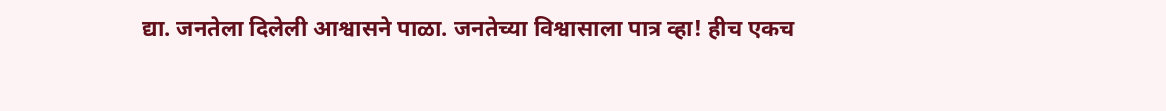द्या. जनतेला दिलेली आश्वासने पाळा. जनतेच्या विश्वासाला पात्र व्हा! हीच एकच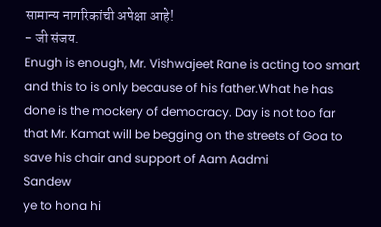सामान्य नागरिकांची अपेक्षा आहे!
- जी संजय.
Enugh is enough, Mr. Vishwajeet Rane is acting too smart and this to is only because of his father.What he has done is the mockery of democracy. Day is not too far that Mr. Kamat will be begging on the streets of Goa to save his chair and support of Aam Aadmi
Sandew
ye to hona hi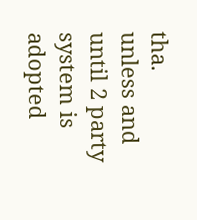tha.
unless and until 2 party system is adopted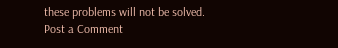these problems will not be solved.
Post a Comment